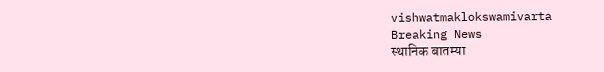vishwatmaklokswamivarta
Breaking News
स्थानिक बातम्या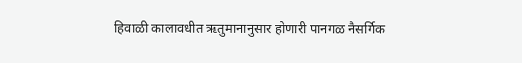हिवाळी कालावधीत ऋतुमानानुसार होणारी पानगळ नैसर्गिक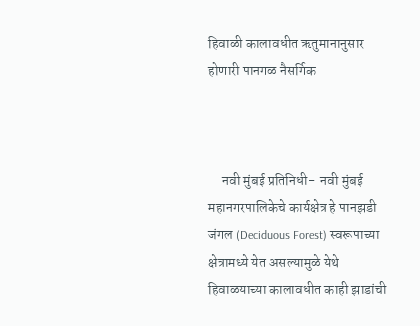हिवाळी कालावधीत ऋतुमानानुसार होणारी पानगळ नैसर्गिक



     नवी मुंबई प्रतिनिधी-  नवी मुंबई महानगरपालिकेचे कार्यक्षेत्र हे पानझडी जंगल (Deciduous Forest) स्वरूपाच्या क्षेत्रामध्ये येत असल्यामुळे येथे हिवाळयाच्या कालावधीत काही झाडांची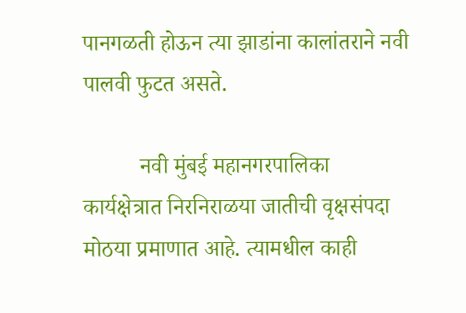पानगळती होऊन त्या झाडांना कालांतराने नवी पालवी फुटत असते.

          नवी मुंबई महानगरपालिका कार्यक्षेत्रात निरनिराळया जातीची वृक्षसंपदा मोठया प्रमाणात आहे. त्यामधील काही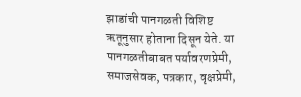झाडांची पानगळती विशिष्ट ऋतूनुसार होताना दिसून येते. या पानगळतीबाबत पर्यावरणप्रेमी, समाजसेवक, पत्रकार, वृक्षप्रेमी,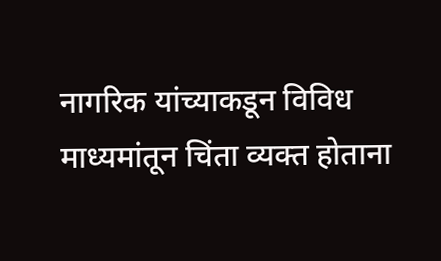नागरिक यांच्याकडून विविध माध्यमांतून चिंता व्यक्त होताना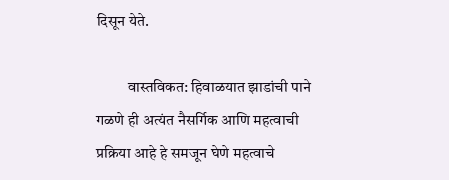दिसून येते.

          वास्तविकत: हिवाळयात झाडांची पाने गळणे ही अत्यंत नैसर्गिक आणि महत्वाची प्रक्रिया आहे हे समजून घेणे महत्वाचे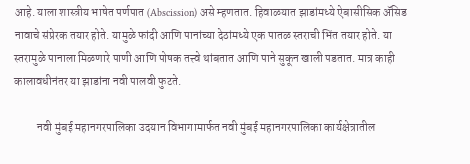आहे. याला शास्त्रीय भाषेत पर्णपात (Abscission) असे म्हणतात. हिवाळयात झाडांमध्ये ऐबासीसिक ॲसिड नावाचे संप्रेरक तयार होते. यामुळे फांदी आणि पानांच्या देठांमध्ये एक पातळ स्तराची भिंत तयार होते. या स्तरामुळे पानाला मिळणारे पाणी आणि पोषक तत्त्वे थांबतात आणि पाने सुकून खाली पडतात. मात्र काही कालावधीनंतर या झाडांना नवी पालवी फुटते.

          नवी मुंबई महानगरपालिका उदयान विभागामार्फत नवी मुंबई महानगरपालिका कार्यक्षेत्रातील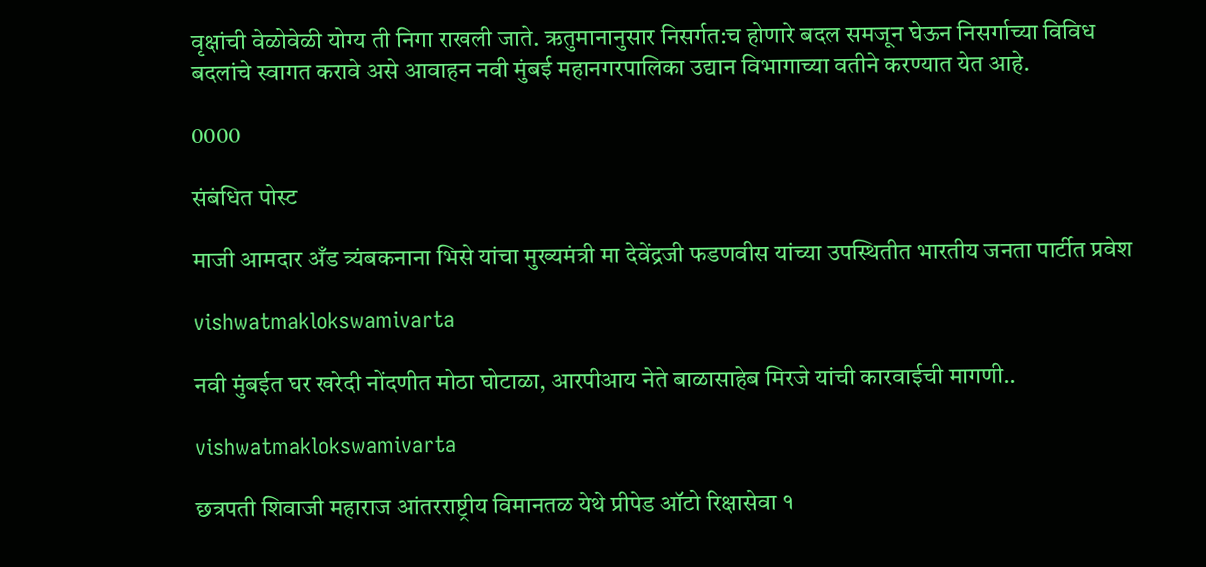वृक्षांची वेळोवेळी योग्य ती निगा राखली जाते. ऋतुमानानुसार निसर्गत:च होणारे बदल समजून घेऊन निसर्गाच्या विविध बदलांचे स्वागत करावे असे आवाहन नवी मुंबई महानगरपालिका उद्यान विभागाच्या वतीने करण्यात येत आहे.

0000

संबंधित पोस्ट

माजी आमदार अँड त्र्यंबकनाना भिसे यांचा मुख्यमंत्री मा देवेंद्रजी फडणवीस यांच्या उपस्थितीत भारतीय जनता पार्टीत प्रवेश

vishwatmaklokswamivarta

नवी मुंबईत घर खरेदी नोंदणीत मोठा घोटाळा, आरपीआय नेते बाळासाहेब मिरजे यांची कारवाईची मागणी..

vishwatmaklokswamivarta

छत्रपती शिवाजी महाराज आंतरराष्ट्रीय विमानतळ येथे प्रीपेड ऑटो रिक्षासेवा १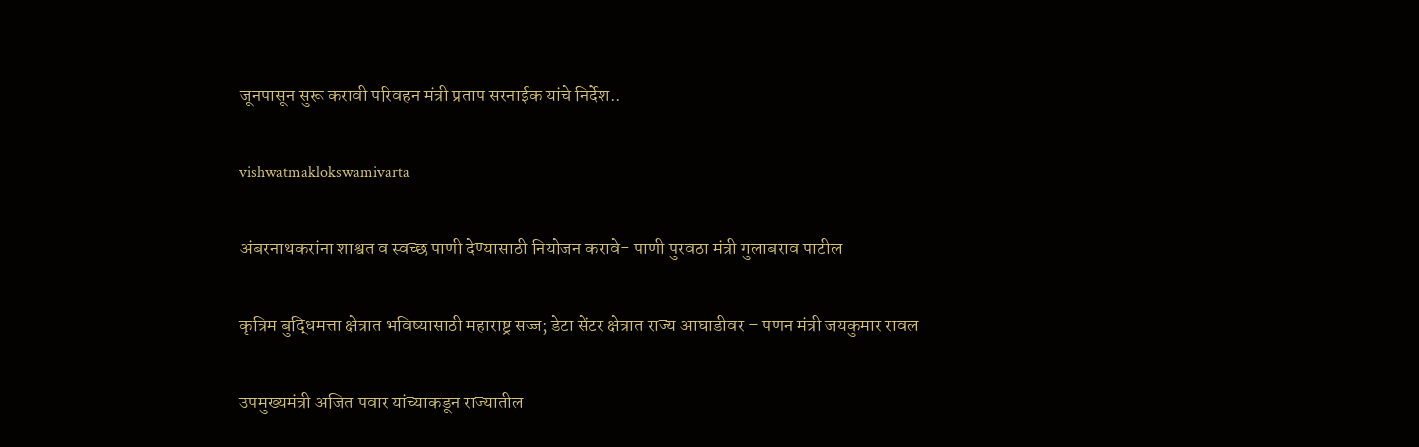जूनपासून सुरू करावी परिवहन मंत्री प्रताप सरनाईक यांचे निर्देश..

vishwatmaklokswamivarta

अंबरनाथकरांना शाश्वत व स्वच्छ पाणी देण्यासाठी नियोजन करावे- पाणी पुरवठा मंत्री गुलाबराव पाटील

कृत्रिम बुद्धिमत्ता क्षेत्रात भविष्यासाठी महाराष्ट्र सज्ज; डेटा सेंटर क्षेत्रात राज्य आघाडीवर – पणन मंत्री जयकुमार रावल

उपमुख्यमंत्री अजित पवार यांच्याकडून राज्यातील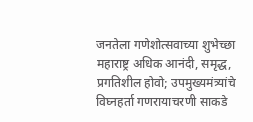जनतेला गणेशोत्सवाच्या शुभेच्छा महाराष्ट्र अधिक आनंदी, समृद्ध, प्रगतिशील होवो; उपमुख्यमंत्र्यांचे विघ्नहर्ता गणरायाचरणी साकडे